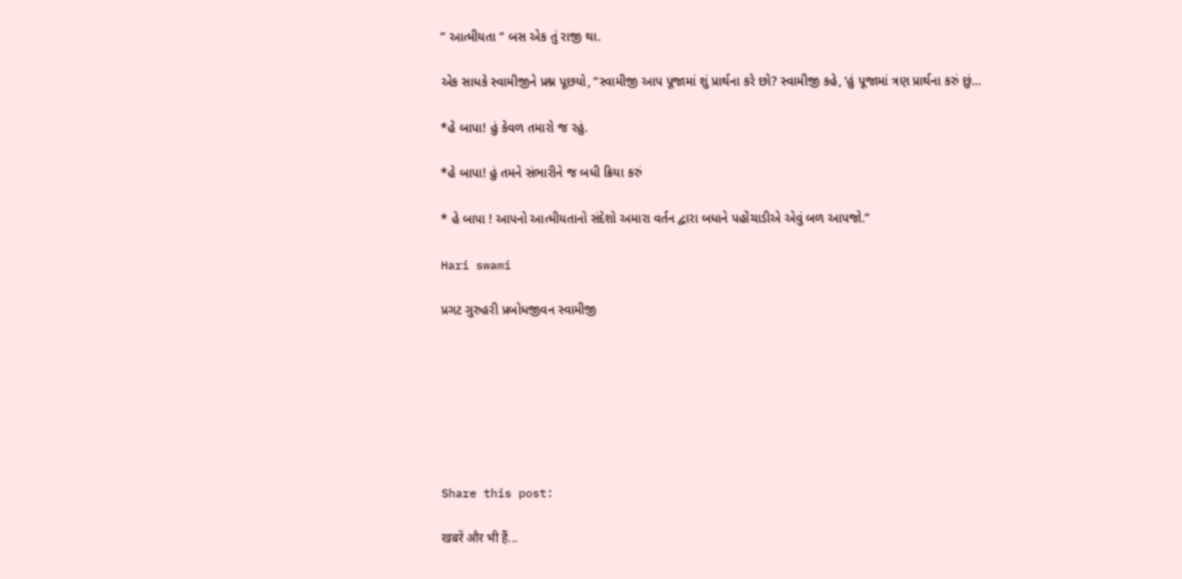” આત્મીયતા ” બસ એક તું રાજી થા.

એક સાધકે સ્વામીજીને પ્રશ્ન પૂછયો, “સ્વામીજી આપ પૂજામાં શું પ્રાર્થના કરે છો? સ્વામીજી કહે, ‘હું પૂજામાં ત્રણ પ્રાર્થના કરું છું…

*હે બાપા! હું કેવળ તમારો જ રહું.

*હે બાપા! હું તમને સંભારીને જ બધી ક્રિયા કરું

* હે બાપા ! આપનો આત્મીયતાનો સંદેશો અમારા વર્તન દ્વારા બધાને પહોંચાડીએ એવું બળ આપજો.”

Hari swami

પ્રગટ ગુરુહરી પ્રબોધજીવન સ્વામીજી







Share this post:

खबरें और भी हैं...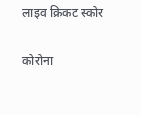लाइव क्रिकट स्कोर

कोरोना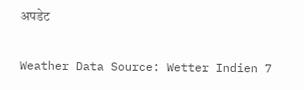अपडेट

Weather Data Source: Wetter Indien 7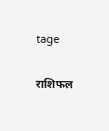tage

राशिफल